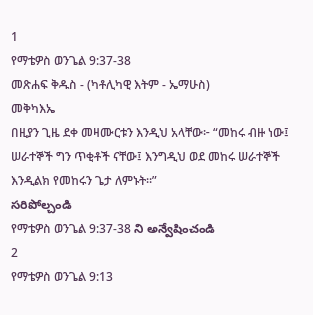1
የማቴዎስ ወንጌል 9:37-38
መጽሐፍ ቅዱስ - (ካቶሊካዊ እትም - ኤማሁስ)
መቅካእኤ
በዚያን ጊዜ ደቀ መዛሙርቱን እንዲህ አላቸው፦ “መከሩ ብዙ ነው፤ ሠራተኞች ግን ጥቂቶች ናቸው፤ እንግዲህ ወደ መከሩ ሠራተኞች እንዲልክ የመከሩን ጌታ ለምኑት።”
సరిపోల్చండి
የማቴዎስ ወንጌል 9:37-38 ని అన్వేషించండి
2
የማቴዎስ ወንጌል 9:13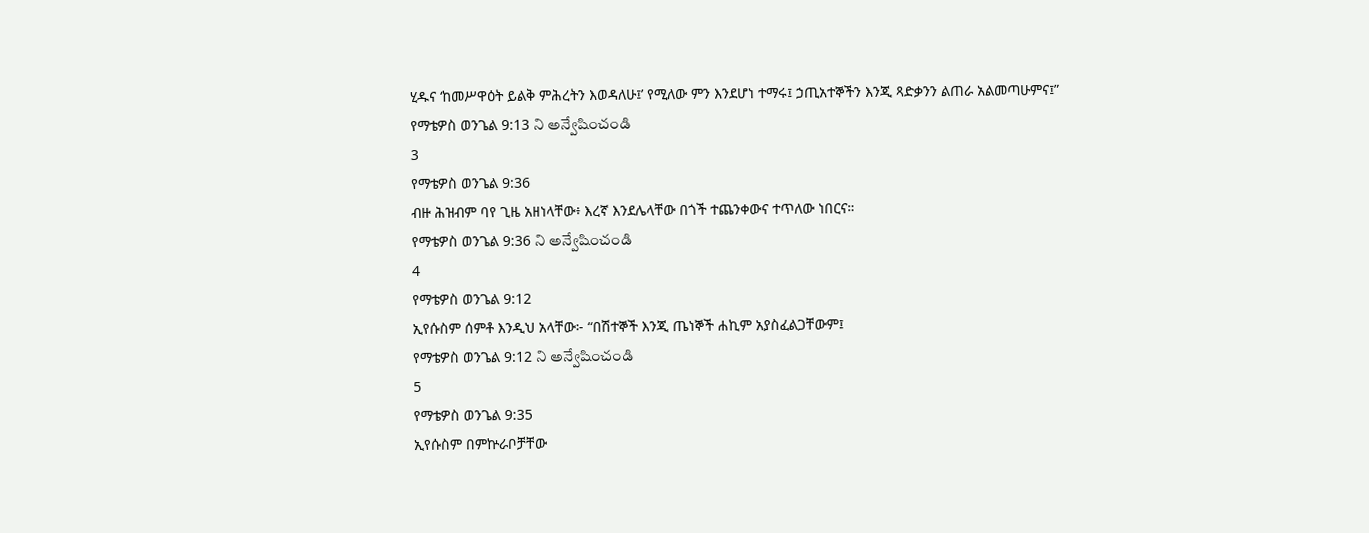ሂዱና ‘ከመሥዋዕት ይልቅ ምሕረትን እወዳለሁ፤’ የሚለው ምን እንደሆነ ተማሩ፤ ኃጢአተኞችን እንጂ ጻድቃንን ልጠራ አልመጣሁምና፤”
የማቴዎስ ወንጌል 9:13 ని అన్వేషించండి
3
የማቴዎስ ወንጌል 9:36
ብዙ ሕዝብም ባየ ጊዜ አዘነላቸው፥ እረኛ እንደሌላቸው በጎች ተጨንቀውና ተጥለው ነበርና።
የማቴዎስ ወንጌል 9:36 ని అన్వేషించండి
4
የማቴዎስ ወንጌል 9:12
ኢየሱስም ሰምቶ እንዲህ አላቸው፦ “በሽተኞች እንጂ ጤነኞች ሐኪም አያስፈልጋቸውም፤
የማቴዎስ ወንጌል 9:12 ని అన్వేషించండి
5
የማቴዎስ ወንጌል 9:35
ኢየሱስም በምኵራቦቻቸው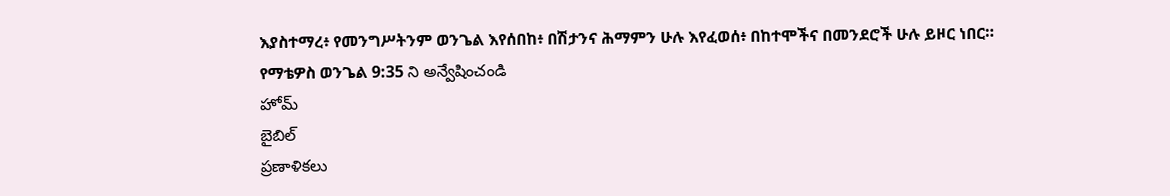እያስተማረ፥ የመንግሥትንም ወንጌል እየሰበከ፥ በሽታንና ሕማምን ሁሉ እየፈወሰ፥ በከተሞችና በመንደሮች ሁሉ ይዞር ነበር።
የማቴዎስ ወንጌል 9:35 ని అన్వేషించండి
హోమ్
బైబిల్
ప్రణాళికలు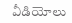వీడియోలు